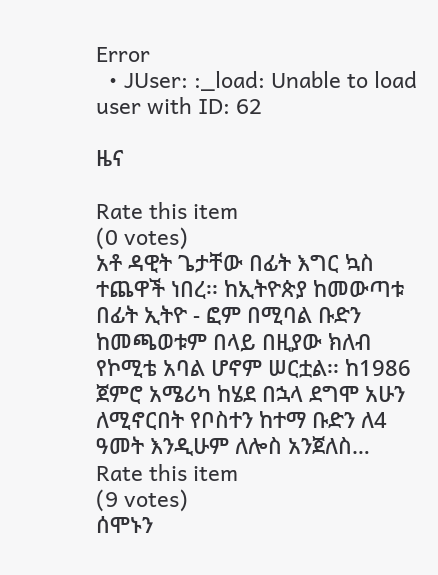Error
  • JUser: :_load: Unable to load user with ID: 62

ዜና

Rate this item
(0 votes)
አቶ ዳዊት ጌታቸው በፊት እግር ኳስ ተጨዋች ነበረ፡፡ ከኢትዮጵያ ከመውጣቱ በፊት ኢትዮ - ፎም በሚባል ቡድን ከመጫወቱም በላይ በዚያው ክለብ የኮሚቴ አባል ሆኖም ሠርቷል፡፡ ከ1986 ጀምሮ አሜሪካ ከሄደ በኋላ ደግሞ አሁን ለሚኖርበት የቦስተን ከተማ ቡድን ለ4 ዓመት እንዲሁም ለሎስ አንጀለስ…
Rate this item
(9 votes)
ሰሞኑን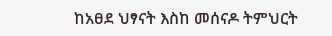ከአፀደ ህፃናት እስከ መሰናዶ ትምህርት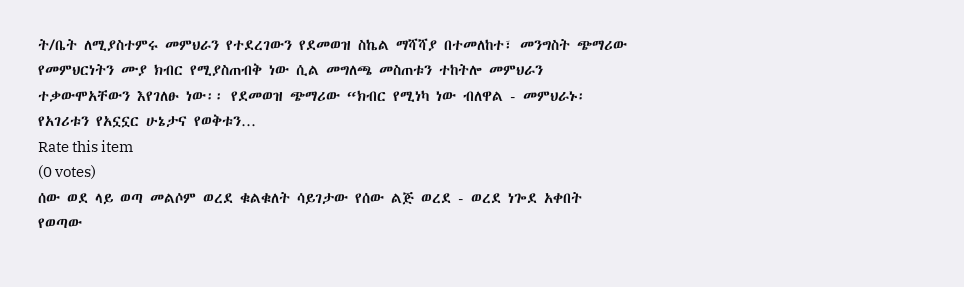ት/ቤት ለሚያስተምሩ መምህራን የተደረገውን የደመወዝ ስኬል ማሻሻያ በተመለከተ፣ መንግስት ጭማሪው የመምህርነትን ሙያ ክብር የሚያስጠብቅ ነው ሲል መግለጫ መስጠቱን ተከትሎ መምህራን ተቃውሞአቸውን እየገለፁ ነው፡፡ የደመወዝ ጭማሪው “ክብር የሚነካ ነው ብለዋል - መምህራኑ፡የአገሪቱን የአኗኗር ሁኔታና የወቅቱን…
Rate this item
(0 votes)
ሰው ወደ ላይ ወጣ መልሶም ወረደ ቁልቁለት ሳይገታው የሰው ልጅ ወረደ - ወረደ ነጐደ አቀበት የወጣው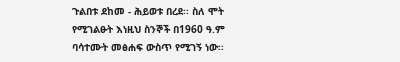ጉልበቱ ደከመ - ሕይወቱ በረደ፡፡ ስለ ሞት የሚገልፁት እነዚህ ስንኞች በ1960 ዓ.ም ባሳተሙት መፅሐፍ ውስጥ የሚገኝ ነው፡፡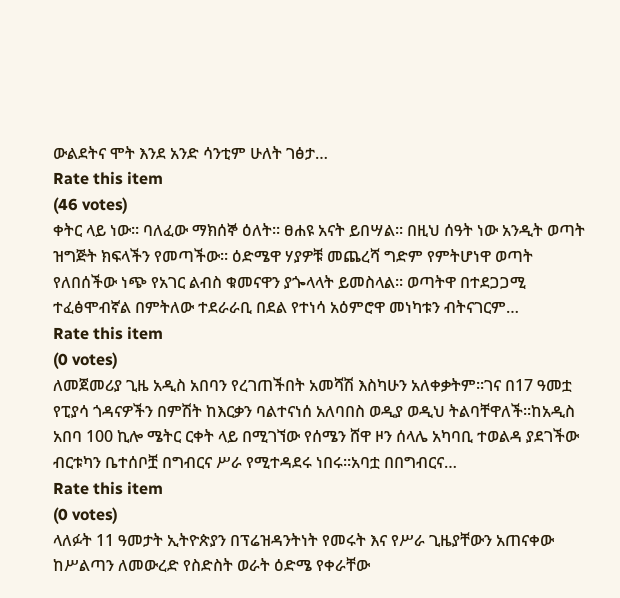ውልደትና ሞት እንደ አንድ ሳንቲም ሁለት ገፅታ…
Rate this item
(46 votes)
ቀትር ላይ ነው፡፡ ባለፈው ማክሰኞ ዕለት፡፡ ፀሐዩ አናት ይበሣል፡፡ በዚህ ሰዓት ነው አንዲት ወጣት ዝግጅት ክፍላችን የመጣችው፡፡ ዕድሜዋ ሃያዎቹ መጨረሻ ግድም የምትሆነዋ ወጣት የለበሰችው ነጭ የአገር ልብስ ቁመናዋን ያጐላላት ይመስላል፡፡ ወጣትዋ በተደጋጋሚ ተፈፅሞብኛል በምትለው ተደራራቢ በደል የተነሳ አዕምሮዋ መነካቱን ብትናገርም…
Rate this item
(0 votes)
ለመጀመሪያ ጊዜ አዲስ አበባን የረገጠችበት አመሻሽ እስካሁን አለቀቃትም፡፡ገና በ17 ዓመቷ የፒያሳ ጎዳናዎችን በምሽት ከእርቃን ባልተናነሰ አለባበስ ወዲያ ወዲህ ትልባቸዋለች፡፡ከአዲስ አበባ 100 ኪሎ ሜትር ርቀት ላይ በሚገኘው የሰሜን ሸዋ ዞን ሰላሌ አካባቢ ተወልዳ ያደገችው ብርቱካን ቤተሰቦቿ በግብርና ሥራ የሚተዳደሩ ነበሩ፡፡አባቷ በበግብርና…
Rate this item
(0 votes)
ላለፉት 11 ዓመታት ኢትዮጵያን በፕሬዝዳንትነት የመሩት እና የሥራ ጊዜያቸውን አጠናቀው ከሥልጣን ለመውረድ የስድስት ወራት ዕድሜ የቀራቸው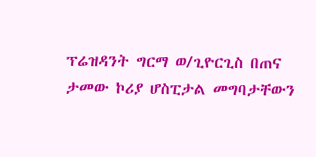ፕሬዝዳንት ግርማ ወ/ጊዮርጊስ በጠና ታመው ኮሪያ ሆስፒታል መግባታቸውን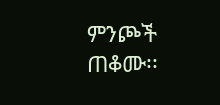ምንጮች ጠቆሙ፡፡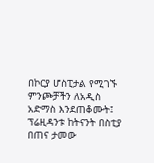በኮርያ ሆስፒታል የሚገኙ ምንጮቻችን ለአዲስ አድማስ እንደጠቆሙት፤ ፕሬዚዳንቱ ከትናንት በስቲያ በጠና ታመው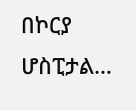በኮርያ ሆስፒታል…